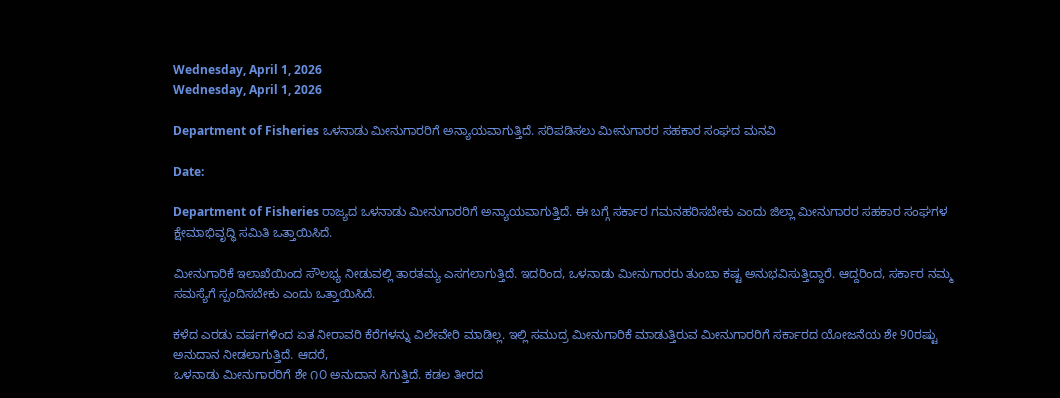Wednesday, April 1, 2026
Wednesday, April 1, 2026

Department of Fisheries ಒಳನಾಡು ಮೀನುಗಾರರಿಗೆ ಅನ್ಯಾಯವಾಗುತ್ತಿದೆ. ಸರಿಪಡಿಸಲು ಮೀನುಗಾರರ ಸಹಕಾರ ಸಂಘದ ಮನವಿ

Date:

Department of Fisheries ರಾಜ್ಯದ ಒಳನಾಡು ಮೀನುಗಾರರಿಗೆ ಅನ್ಯಾಯವಾಗುತ್ತಿದೆ. ಈ ಬಗ್ಗೆ ಸರ್ಕಾರ ಗಮನಹರಿಸಬೇಕು ಎಂದು ಜಿಲ್ಲಾ ಮೀನುಗಾರರ ಸಹಕಾರ ಸಂಘಗಳ ಕ್ಷೇಮಾಭಿವೃದ್ಧಿ ಸಮಿತಿ ಒತ್ತಾಯಿಸಿದೆ.

ಮೀನುಗಾರಿಕೆ ಇಲಾಖೆಯಿಂದ ಸೌಲಭ್ಯ ನೀಡುವಲ್ಲಿ ತಾರತಮ್ಯ ಎಸಗಲಾಗುತ್ತಿದೆ. ಇದರಿಂದ, ಒಳನಾಡು ಮೀನುಗಾರರು ತುಂಬಾ ಕಷ್ಟ ಅನುಭವಿಸುತ್ತಿದ್ದಾರೆ. ಆದ್ದರಿಂದ, ಸರ್ಕಾರ ನಮ್ಮ ಸಮಸ್ಯೆಗೆ ಸ್ಪಂದಿಸಬೇಕು ಎಂದು ಒತ್ತಾಯಿಸಿದೆ.

ಕಳೆದ ಎರಡು ವರ್ಷಗಳಿಂದ ಏತ ನೀರಾವರಿ ಕೆರೆಗಳನ್ನು ವಿಲೇವೇರಿ ಮಾಡಿಲ್ಲ. ಇಲ್ಲಿ ಸಮುದ್ರ ಮೀನುಗಾರಿಕೆ ಮಾಡುತ್ತಿರುವ ಮೀನುಗಾರರಿಗೆ ಸರ್ಕಾರದ ಯೋಜನೆಯ ಶೇ 90ರಷ್ಟು ಅನುದಾನ ನೀಡಲಾಗುತ್ತಿದೆ. ಆದರೆ,
ಒಳನಾಡು ಮೀನುಗಾರರಿಗೆ ಶೇ ೧೦ ಅನುದಾನ ಸಿಗುತ್ತಿದೆ. ಕಡಲ ತೀರದ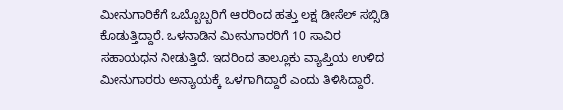ಮೀನುಗಾರಿಕೆಗೆ ಒಬ್ಬೊಬ್ಬರಿಗೆ ಆರರಿಂದ ಹತ್ತು ಲಕ್ಷ ಡೀಸೆಲ್ ಸಬ್ಸಿಡಿ ಕೊಡುತ್ತಿದ್ದಾರೆ. ಒಳನಾಡಿನ ಮೀನುಗಾರರಿಗೆ 10 ಸಾವಿರ ಸಹಾಯಧನ ನೀಡುತ್ತಿದೆ. ಇದರಿಂದ ತಾಲ್ಲೂಕು ವ್ಯಾಪ್ತಿಯ ಉಳಿದ ಮೀನುಗಾರರು ಅನ್ಯಾಯಕ್ಕೆ ಒಳಗಾಗಿದ್ದಾರೆ ಎಂದು ತಿಳಿಸಿದ್ದಾರೆ.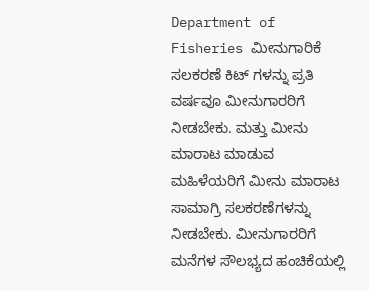Department of Fisheries ಮೀನುಗಾರಿಕೆ ಸಲಕರಣೆ ಕಿಟ್ ಗಳನ್ನು ಪ್ರತಿ ವರ್ಷವೂ ಮೀನುಗಾರರಿಗೆ ನೀಡಬೇಕು. ಮತ್ತು ಮೀನು ಮಾರಾಟ ಮಾಡುವ ಮಹಿಳೆಯರಿಗೆ ಮೀನು ಮಾರಾಟ ಸಾಮಾಗ್ರಿ ಸಲಕರಣೆಗಳನ್ನು ನೀಡಬೇಕು. ಮೀನುಗಾರರಿಗೆ ಮನೆಗಳ ಸೌಲಭ್ಯದ ಹಂಚಿಕೆಯಲ್ಲಿ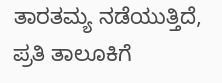ತಾರತಮ್ಯ ನಡೆಯುತ್ತಿದೆ, ಪ್ರತಿ ತಾಲೂಕಿಗೆ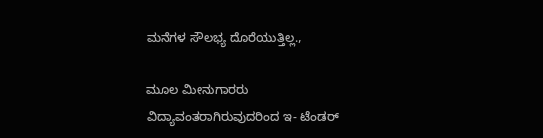ಮನೆಗಳ ಸೌಲಭ್ಯ ದೊರೆಯುತ್ತಿಲ್ಲ.,

ಮೂಲ ಮೀನುಗಾರರು ವಿದ್ಯಾವಂತರಾಗಿರುವುದರಿಂದ ಇ- ಟೆಂಡರ್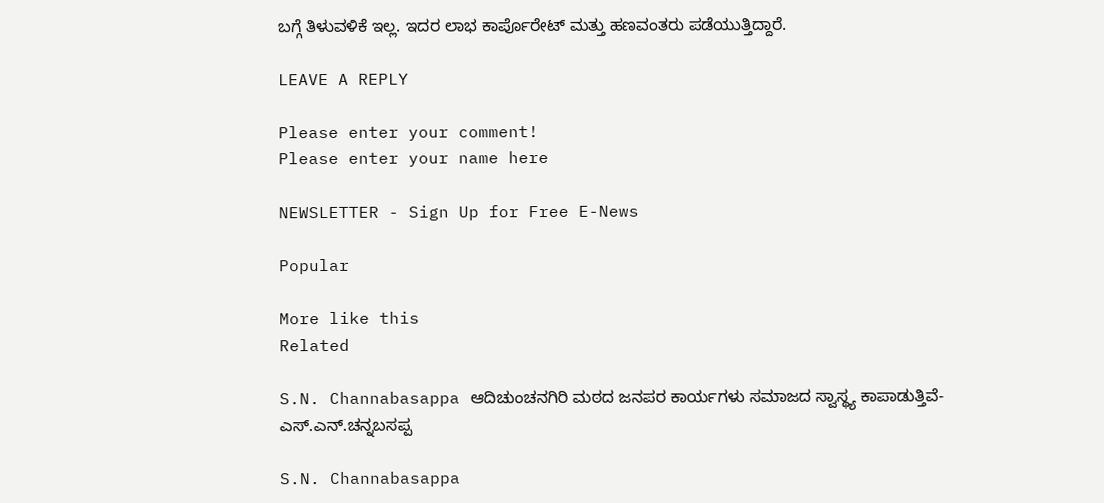ಬಗ್ಗೆ ತಿಳುವಳಿಕೆ ಇಲ್ಲ. ಇದರ ಲಾಭ ಕಾರ್ಪೊರೇಟ್ ಮತ್ತು ಹಣವಂತರು ಪಡೆಯುತ್ತಿದ್ದಾರೆ.

LEAVE A REPLY

Please enter your comment!
Please enter your name here

NEWSLETTER - Sign Up for Free E-News

Popular

More like this
Related

S.N. Channabasappa ಆದಿಚುಂಚನಗಿರಿ ಮಠದ ಜನಪರ ಕಾರ್ಯಗಳು ಸಮಾಜದ ಸ್ವಾಸ್ಥ್ಯ ಕಾಪಾಡುತ್ತಿವೆ- ಎಸ್.ಎನ್.ಚನ್ನಬಸಪ್ಪ

S.N. Channabasappa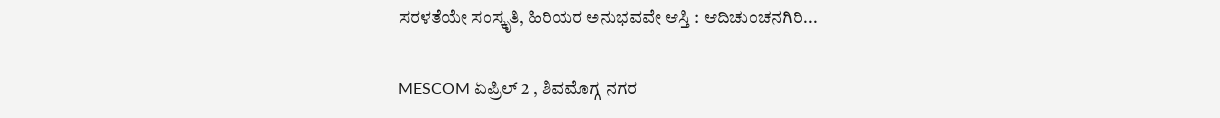ಸರಳತೆಯೇ ಸಂಸ್ಕೃತಿ, ಹಿರಿಯರ ಅನುಭವವೇ ಆಸ್ತಿ : ಆದಿಚುಂಚನಗಿರಿ...

MESCOM ಏಪ್ರಿಲ್ 2 , ಶಿವಮೊಗ್ಗ ನಗರ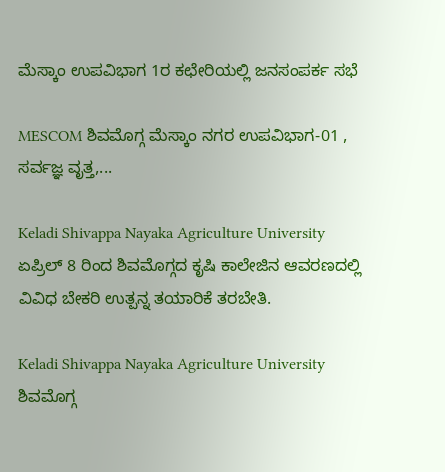ಮೆಸ್ಕಾಂ ಉಪವಿಭಾಗ 1ರ ಕಛೇರಿಯಲ್ಲಿ ಜನಸಂಪರ್ಕ ಸಭೆ

MESCOM ಶಿವಮೊಗ್ಗ ಮೆಸ್ಕಾಂ ನಗರ ಉಪವಿಭಾಗ-01 , ಸರ್ವಜ್ಞ ವೃತ್ತ,...

Keladi Shivappa Nayaka Agriculture University ಏಪ್ರಿಲ್ 8 ರಿಂದ ಶಿವಮೊಗ್ಗದ ಕೃಷಿ ಕಾಲೇಜಿನ ಆವರಣದಲ್ಲಿ ವಿವಿಧ ಬೇಕರಿ ಉತ್ಪನ್ನ ತಯಾರಿಕೆ ತರಬೇತಿ.

Keladi Shivappa Nayaka Agriculture University ಶಿವಮೊಗ್ಗ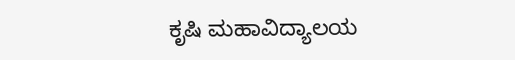ಕೃಷಿ ಮಹಾವಿದ್ಯಾಲಯ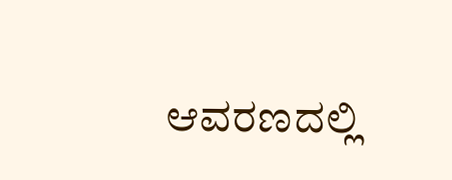ಆವರಣದಲ್ಲಿ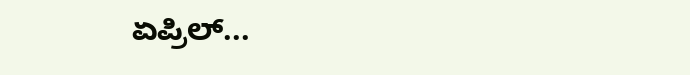ಏಪ್ರಿಲ್...